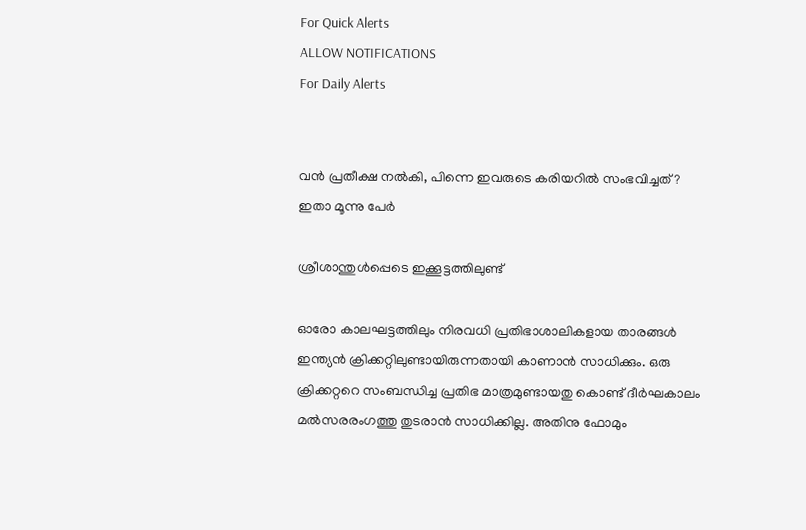For Quick Alerts
ALLOW NOTIFICATIONS
For Daily Alerts


വന്‍ പ്രതീക്ഷ നല്‍കി, പിന്നെ ഇവരുടെ കരിയറില്‍ സംഭവിച്ചത്? ഇതാ മൂന്നു പേര്‍

ശ്രീശാന്തുള്‍പ്പെടെ ഇക്കൂട്ടത്തിലുണ്ട്

ഓരോ കാലഘട്ടത്തിലും നിരവധി പ്രതിഭാശാലികളായ താരങ്ങള്‍ ഇന്ത്യന്‍ ക്രിക്കറ്റിലുണ്ടായിരുന്നതായി കാണാന്‍ സാധിക്കും. ഒരു ക്രിക്കറ്ററെ സംബന്ധിച്ച പ്രതിഭ മാത്രമുണ്ടായതു കൊണ്ട് ദീര്‍ഘകാലം മല്‍സരരംഗത്തു തുടരാന്‍ സാധിക്കില്ല. അതിനു ഫോമും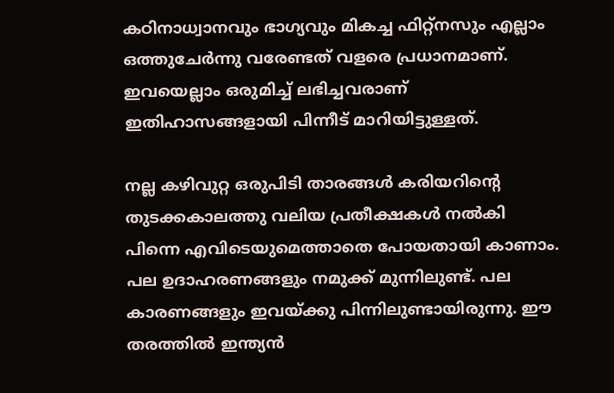കഠിനാധ്വാനവും ഭാഗ്യവും മികച്ച ഫിറ്റ്‌നസും എല്ലാം ഒത്തുചേര്‍ന്നു വരേണ്ടത് വളരെ പ്രധാനമാണ്. ഇവയെല്ലാം ഒരുമിച്ച് ലഭിച്ചവരാണ് ഇതിഹാസങ്ങളായി പിന്നീട് മാറിയിട്ടുള്ളത്.

നല്ല കഴിവുറ്റ ഒരുപിടി താരങ്ങള്‍ കരിയറിന്റെ തുടക്കകാലത്തു വലിയ പ്രതീക്ഷകള്‍ നല്‍കി പിന്നെ എവിടെയുമെത്താതെ പോയതായി കാണാം. പല ഉദാഹരണങ്ങളും നമുക്ക് മുന്നിലുണ്ട്. പല കാരണങ്ങളും ഇവയ്ക്കു പിന്നിലുണ്ടായിരുന്നു. ഈ തരത്തില്‍ ഇന്ത്യന്‍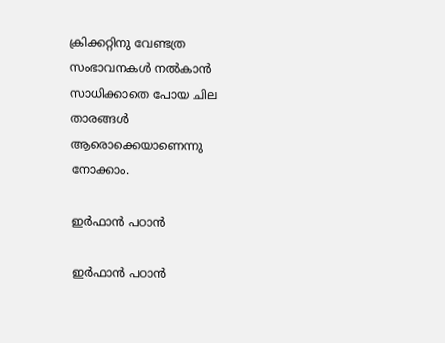ക്രിക്കറ്റിനു വേണ്ടത്ര സംഭാവനകള്‍ നല്‍കാന്‍ സാധിക്കാതെ പോയ ചില താരങ്ങള്‍ ആരൊക്കെയാണെന്നു നോക്കാം.

ഇര്‍ഫാന്‍ പഠാന്‍

ഇര്‍ഫാന്‍ പഠാന്‍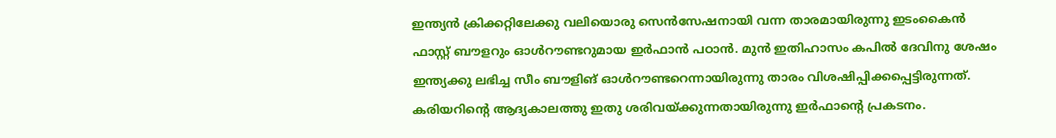ഇന്ത്യന്‍ ക്രിക്കറ്റിലേക്കു വലിയൊരു സെന്‍സേഷനായി വന്ന താരമായിരുന്നു ഇടംകൈന്‍ ഫാസ്റ്റ് ബൗളറും ഓള്‍റൗണ്ടറുമായ ഇര്‍ഫാന്‍ പഠാന്‍. മുന്‍ ഇതിഹാസം കപില്‍ ദേവിനു ശേഷം ഇന്ത്യക്കു ലഭിച്ച സീം ബൗളിങ് ഓള്‍റൗണ്ടറെന്നായിരുന്നു താരം വിശഷിപ്പിക്കപ്പെട്ടിരുന്നത്. കരിയറിന്റെ ആദ്യകാലത്തു ഇതു ശരിവയ്ക്കുന്നതായിരുന്നു ഇര്‍ഫാന്റെ പ്രകടനം.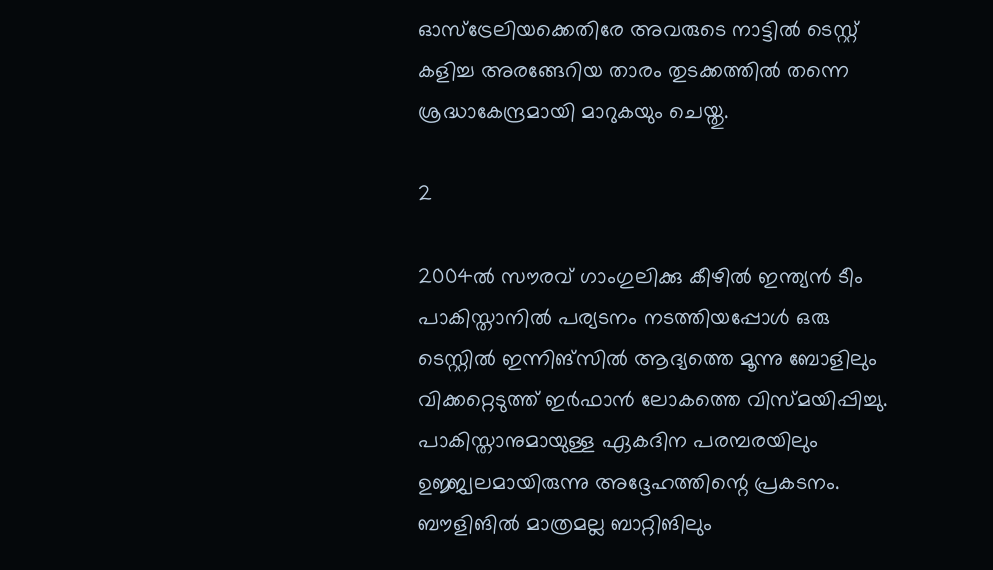ഓസ്‌ട്രേലിയക്കെതിരേ അവരുടെ നാട്ടില്‍ ടെസ്റ്റ് കളിച്ച അരങ്ങേറിയ താരം തുടക്കത്തില്‍ തന്നെ ശ്രദ്ധാകേന്ദ്രമായി മാറുകയും ചെയ്തു.

2

2004ല്‍ സൗരവ് ഗാംഗുലിക്കു കീഴില്‍ ഇന്ത്യന്‍ ടീം പാകിസ്താനില്‍ പര്യടനം നടത്തിയപ്പോള്‍ ഒരു ടെസ്റ്റില്‍ ഇന്നിങ്‌സില്‍ ആദ്യത്തെ മൂന്നു ബോളിലും വിക്കറ്റെടുത്ത് ഇര്‍ഫാന്‍ ലോകത്തെ വിസ്മയിപ്പിച്ചു. പാകിസ്താനുമായുള്ള ഏകദിന പരമ്പരയിലും ഉജ്ജ്വലമായിരുന്നു അദ്ദേഹത്തിന്റെ പ്രകടനം. ബൗളിങില്‍ മാത്രമല്ല ബാറ്റിങിലും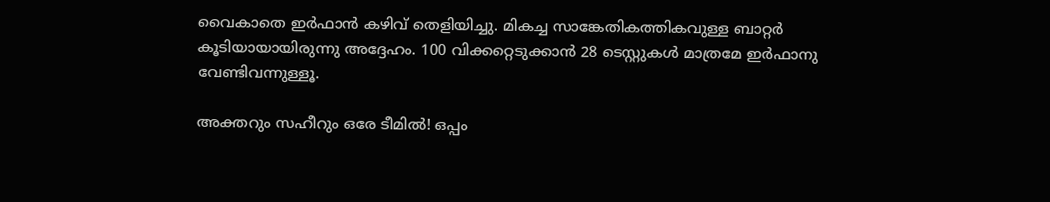വൈകാതെ ഇര്‍ഫാന്‍ കഴിവ് തെളിയിച്ചു. മികച്ച സാങ്കേതികത്തികവുള്ള ബാറ്റര്‍ കൂടിയായായിരുന്നു അദ്ദേഹം. 100 വിക്കറ്റെടുക്കാന്‍ 28 ടെസ്റ്റുകള്‍ മാത്രമേ ഇര്‍ഫാനു വേണ്ടിവന്നുള്ളൂ.

അക്തറും സഹീറും ഒരേ ടീമില്‍! ഒപ്പം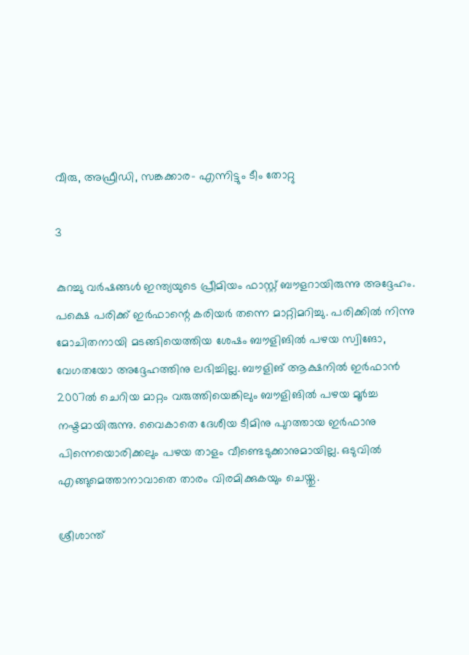വീരു, അഫ്രീഡി, സങ്കക്കാര- എന്നിട്ടും ടീം തോറ്റു

3

കുറച്ചു വര്‍ഷങ്ങള്‍ ഇന്ത്യയുടെ പ്രീമിയം ഫാസ്റ്റ് ബൗളറായിരുന്നു അദ്ദേഹം. പക്ഷെ പരിക്ക് ഇര്‍ഫാന്റെ കരിയര്‍ തന്നെ മാറ്റിമറിച്ചു. പരിക്കില്‍ നിന്നു മോചിതനായി മടങ്ങിയെത്തിയ ശേഷം ബൗളിങില്‍ പഴയ സ്വിങോ, വേഗതയോ അദ്ദേഹത്തിനു ലഭിച്ചില്ല. ബൗളിങ് ആക്ഷനില്‍ ഇര്‍ഫാന്‍ 2007ല്‍ ചെറിയ മാറ്റം വരുത്തിയെങ്കിലും ബൗളിങില്‍ പഴയ മൂര്‍ച്ച നഷ്ടമായിരുന്നു. വൈകാതെ ദേശീയ ടീമിനു പുറത്തായ ഇര്‍ഫാനു പിന്നെയൊരിക്കലും പഴയ താളം വീണ്ടെടുക്കാനുമായില്ല. ഒടുവില്‍ എങ്ങുമെത്താനാവാതെ താരം വിരമിക്കുകയും ചെയ്തു.

ശ്രീശാന്ത്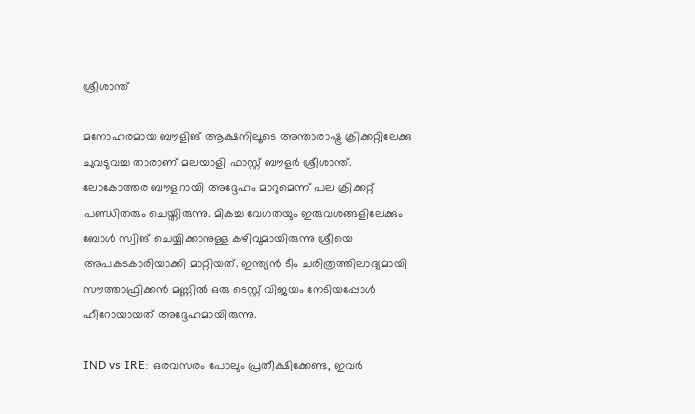ശ്രീശാന്ത്

മനോഹരമായ ബൗളിങ് ആക്ഷനിലൂടെ അന്താരാഷ്ട്ര ക്രിക്കറ്റിലേക്കു ചുവടുവച്ച താരാണ് മലയാളി ഫാസ്റ്റ് ബൗളര്‍ ശ്രീശാന്ത്. ലോകോത്തര ബൗളറായി അദ്ദേഹം മാറുമെന്ന് പല ക്രിക്കറ്റ് പണ്ഡിതരും ചെയ്തിരുന്നു. മികച്ച വേഗതയും ഇരുവശങ്ങളിലേക്കും ബോള്‍ സ്വിങ് ചെയ്യിക്കാനുള്ള കഴിവുമായിരുന്നു ശ്രീയെ അപകടകാരിയാക്കി മാറ്റിയത്. ഇന്ത്യന്‍ ടീം ചരിത്രത്തിലാദ്യമായി സൗത്താഫ്രിക്കന്‍ മണ്ണില്‍ ഒരു ടെസ്റ്റ് വിജയം നേടിയപ്പോള്‍ ഹീറോയായത് അദ്ദേഹമായിരുന്നു.

IND vs IRE: ഒരവസരം പോലും പ്രതീക്ഷിക്കേണ്ട, ഇവര്‍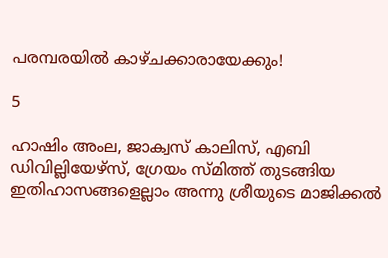പരമ്പരയില്‍ കാഴ്ചക്കാരായേക്കും!

5

ഹാഷിം അംല, ജാക്വസ് കാലിസ്, എബി ഡിവില്ലിയേഴ്‌സ്, ഗ്രേയം സ്മിത്ത് തുടങ്ങിയ ഇതിഹാസങ്ങളെല്ലാം അന്നു ശ്രീയുടെ മാജിക്കല്‍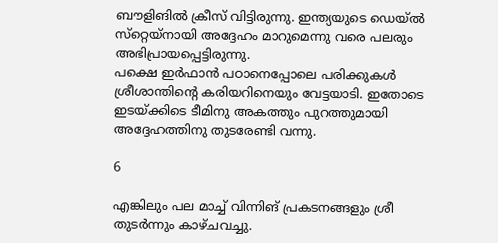ബൗളിങില്‍ ക്രീസ് വിട്ടിരുന്നു. ഇന്ത്യയുടെ ഡെയ്ല്‍ സ്‌റ്റെയ്‌നായി അദ്ദേഹം മാറുമെന്നു വരെ പലരും അഭിപ്രായപ്പെട്ടിരുന്നു.
പക്ഷെ ഇര്‍ഫാന്‍ പഠാനെപ്പോലെ പരിക്കുകള്‍ ശ്രീശാന്തിന്റെ കരിയറിനെയും വേട്ടയാടി. ഇതോടെ ഇടയ്ക്കിടെ ടീമിനു അകത്തും പുറത്തുമായി അദ്ദേഹത്തിനു തുടരേണ്ടി വന്നു.

6

എങ്കിലും പല മാച്ച് വിന്നിങ് പ്രകടനങ്ങളും ശ്രീ തുടര്‍ന്നും കാഴ്ചവച്ചു.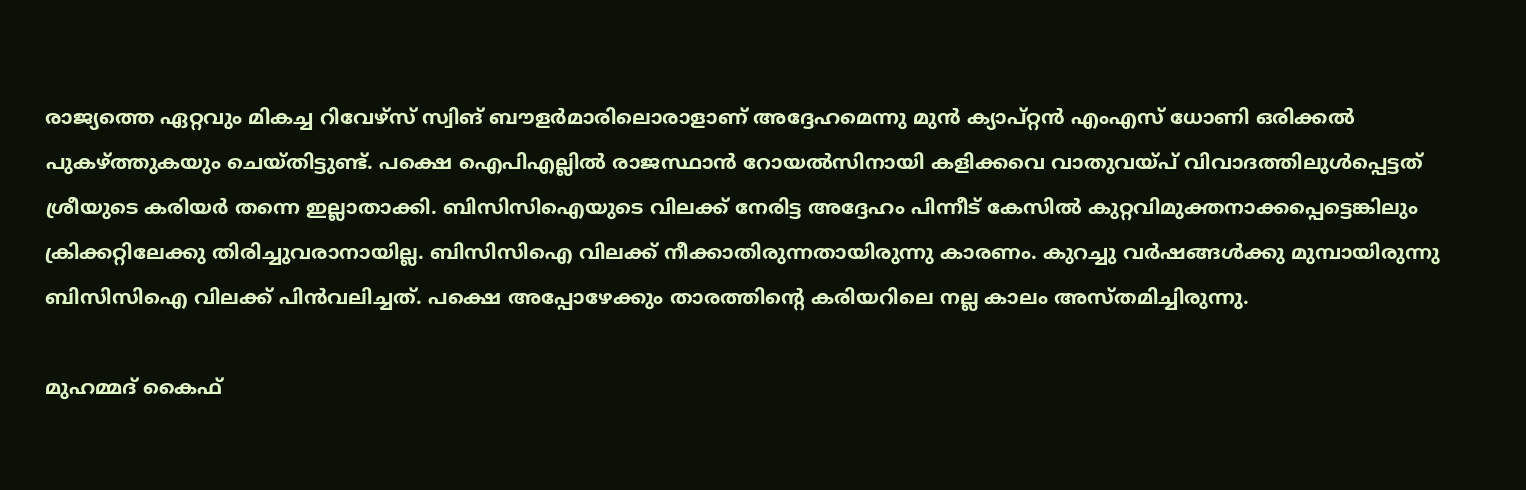രാജ്യത്തെ ഏറ്റവും മികച്ച റിവേഴ്‌സ് സ്വിങ് ബൗളര്‍മാരിലൊരാളാണ് അദ്ദേഹമെന്നു മുന്‍ ക്യാപ്റ്റന്‍ എംഎസ് ധോണി ഒരിക്കല്‍ പുകഴ്ത്തുകയും ചെയ്തിട്ടുണ്ട്. പക്ഷെ ഐപിഎല്ലില്‍ രാജസ്ഥാന്‍ റോയല്‍സിനായി കളിക്കവെ വാതുവയ്പ് വിവാദത്തിലുള്‍പ്പെട്ടത് ശ്രീയുടെ കരിയര്‍ തന്നെ ഇല്ലാതാക്കി. ബിസിസിഐയുടെ വിലക്ക് നേരിട്ട അദ്ദേഹം പിന്നീട് കേസില്‍ കുറ്റവിമുക്തനാക്കപ്പെട്ടെങ്കിലും ക്രിക്കറ്റിലേക്കു തിരിച്ചുവരാനായില്ല. ബിസിസിഐ വിലക്ക് നീക്കാതിരുന്നതായിരുന്നു കാരണം. കുറച്ചു വര്‍ഷങ്ങള്‍ക്കു മുമ്പായിരുന്നു ബിസിസിഐ വിലക്ക് പിന്‍വലിച്ചത്. പക്ഷെ അപ്പോഴേക്കും താരത്തിന്റെ കരിയറിലെ നല്ല കാലം അസ്തമിച്ചിരുന്നു.

മുഹമ്മദ് കൈഫ്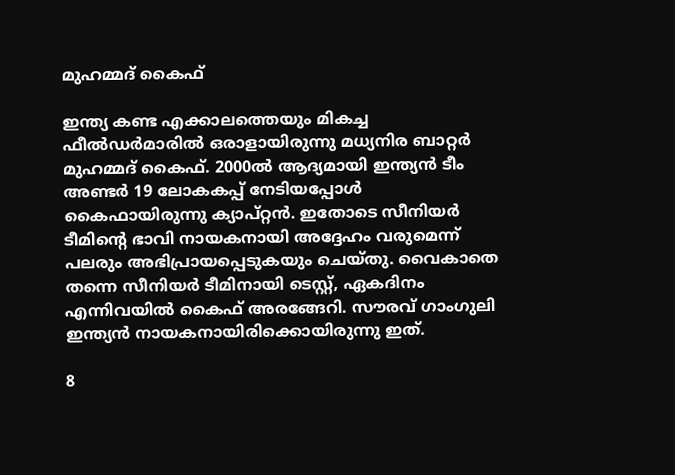മുഹമ്മദ് കൈഫ്

ഇന്ത്യ കണ്ട എക്കാലത്തെയും മികച്ച ഫീല്‍ഡര്‍മാരില്‍ ഒരാളായിരുന്നു മധ്യനിര ബാറ്റര്‍ മുഹമ്മദ് കൈഫ്. 2000ല്‍ ആദ്യമായി ഇന്ത്യന്‍ ടീം അണ്ടര്‍ 19 ലോകകപ്പ് നേടിയപ്പോള്‍ കൈഫായിരുന്നു ക്യാപ്റ്റന്‍. ഇതോടെ സീനിയര്‍ ടീമിന്റെ ഭാവി നായകനായി അദ്ദേഹം വരുമെന്ന് പലരും അഭിപ്രായപ്പെടുകയും ചെയ്തു. വൈകാതെ തന്നെ സീനിയര്‍ ടീമിനായി ടെസ്റ്റ്, ഏകദിനം എന്നിവയില്‍ കൈഫ് അരങ്ങേറി. സൗരവ് ഗാംഗുലി ഇന്ത്യന്‍ നായകനായിരിക്കൊയിരുന്നു ഇത്.

8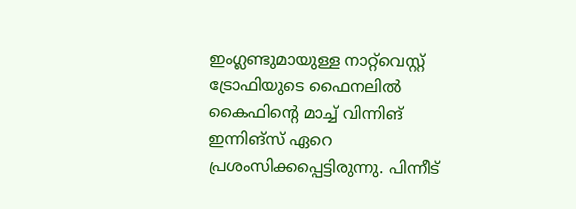ഇംഗ്ലണ്ടുമായുള്ള നാറ്റ്‌വെസ്റ്റ് ട്രോഫിയുടെ ഫൈനലില്‍ കൈഫിന്റെ മാച്ച് വിന്നിങ് ഇന്നിങ്‌സ് ഏറെ പ്രശംസിക്കപ്പെട്ടിരുന്നു. പിന്നീട്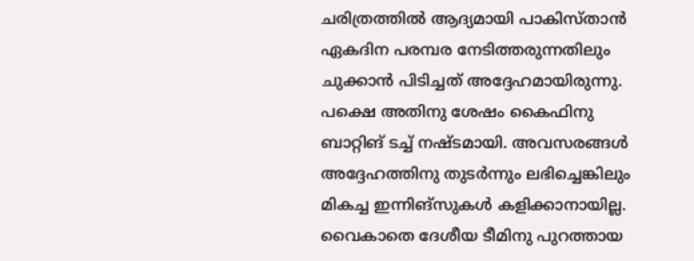ചരിത്രത്തില്‍ ആദ്യമായി പാകിസ്താന്‍ ഏകദിന പരമ്പര നേടിത്തരുന്നതിലും ചുക്കാന്‍ പിടിച്ചത് അദ്ദേഹമായിരുന്നു. പക്ഷെ അതിനു ശേഷം കൈഫിനു ബാറ്റിങ് ടച്ച് നഷ്ടമായി. അവസരങ്ങള്‍ അദ്ദേഹത്തിനു തുടര്‍ന്നും ലഭിച്ചെങ്കിലും മികച്ച ഇന്നിങ്‌സുകള്‍ കളിക്കാനായില്ല. വൈകാതെ ദേശീയ ടീമിനു പുറത്തായ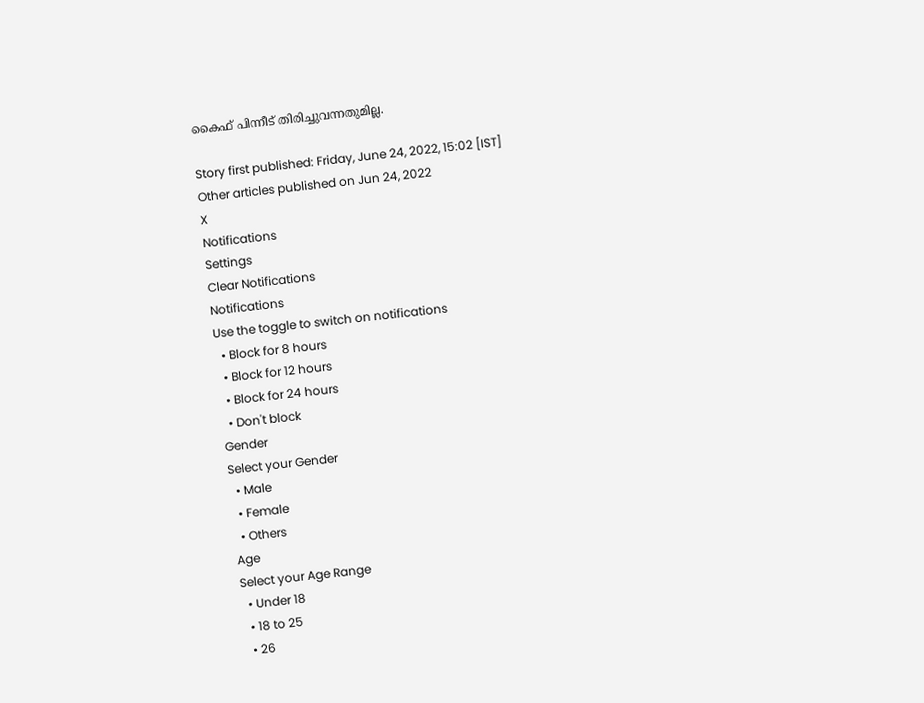കൈഫ് പിന്നീട് തിരിച്ചുവന്നതുമില്ല.

Story first published: Friday, June 24, 2022, 15:02 [IST]
Other articles published on Jun 24, 2022
X
Notifications
Settings
Clear Notifications
Notifications
Use the toggle to switch on notifications
  • Block for 8 hours
  • Block for 12 hours
  • Block for 24 hours
  • Don't block
Gender
Select your Gender
  • Male
  • Female
  • Others
Age
Select your Age Range
  • Under 18
  • 18 to 25
  • 26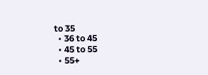to 35
  • 36 to 45
  • 45 to 55
  • 55+